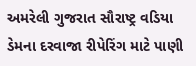અમરેલી ગુજરાત સૌરાષ્ટ્ર વડિયા ડેમના દરવાજા રીપેરિંગ માટે પાણી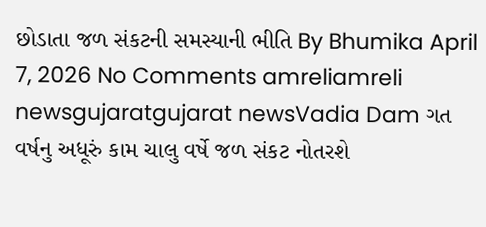છોડાતા જળ સંકટની સમસ્યાની ભીતિ By Bhumika April 7, 2026 No Comments amreliamreli newsgujaratgujarat newsVadia Dam ગત વર્ષનુ અધૂરું કામ ચાલુ વર્ષે જળ સંકટ નોતરશે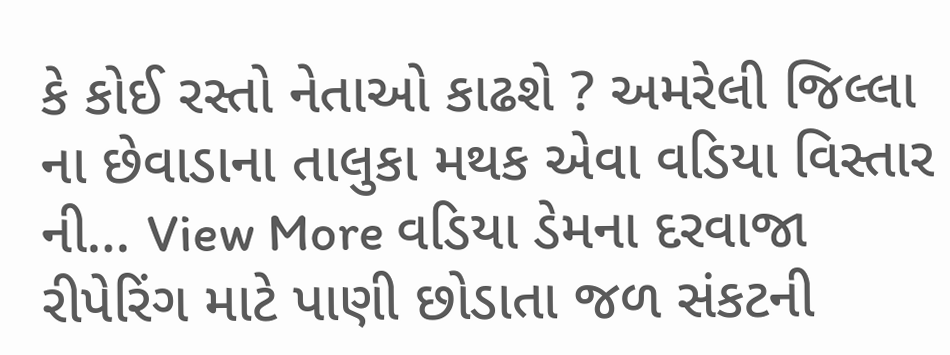કે કોઈ રસ્તો નેતાઓ કાઢશે ? અમરેલી જિલ્લા ના છેવાડાના તાલુકા મથક એવા વડિયા વિસ્તાર ની… View More વડિયા ડેમના દરવાજા રીપેરિંગ માટે પાણી છોડાતા જળ સંકટની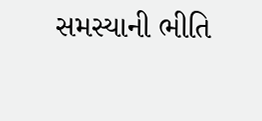સમસ્યાની ભીતિ